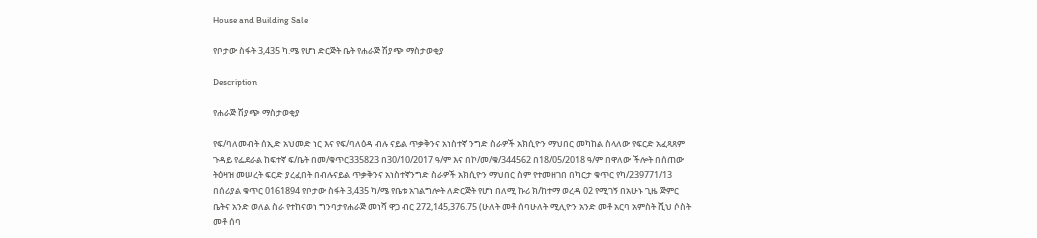House and Building Sale

የቦታው ስፋት 3,435 ካ.ሜ የሆነ ድርጅት ቤት የሐራጅ ሽያጭ ማስታወቂያ

Description

የሐራጅ ሽያጭ ማስታወቂያ

የፍ/ባለመብት ሰኢድ አህመድ ነር እና የፍ/ባለዕዳ ብሉ ናይል ጥቃቅንና አነስተኛ ንግድ ስራዎች አክሲዮን ማህበር መካከል ስላለው የፍርድ አፈጻጸም ጉዳይ የፌደራል ከፍተኛ ፍ/ቤት በመ/ቁጥር335823 በ30/10/2017 ዓ/ም እና በኮ/መ/ቁ/344562 በ18/05/2018 ዓ/ም በዋለው ችሎት በሰጠው ትዕዛዝ መሠረት ፍርድ ያረፈበት በብሉናይል ጥቃቅንና አነስተኛንግድ ስራዎች አክሲዮን ማህበር ስም የተመዘገበ በካርታ ቁጥር የካ/239771/13 በሰሪያል ቁጥር 0161894 የቦታው ስፋት 3,435 ካ/ሜ የቤቱ አገልግሎት ለድርጅት የሆነ በለሚ ኩሪ ክ/ከተማ ወረዳ 02 የሚገኝ በአሁኑ ጊዜ ጅምር ቤትና አንድ ወለል ስራ የተከናወነ ግንባታየሐራጅ መነሻ ዋጋ ብር 272,145,376.75 (ሁለት መቶ ሰባሁለት ሚሊዮን አንድ መቶ አርባ አምስት ሺህ ሶስት መቶ ሰባ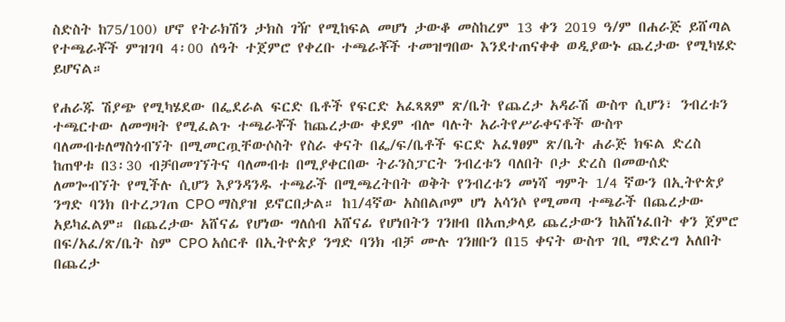ስድስት ከ75/100) ሆኖ የትራክሽን ታክስ ገዥ የሚከፍል መሆነ ታውቆ መስከረም 13 ቀን 2019 ዓ/ም በሐራጅ ይሸጣል የተጫራቾች ምዝገባ 4፡00 ሰዓት ተጀምሮ የቀረቡ ተጫራቾች ተመዝግበው እንደተጠናቀቀ ወዲያውኑ ጨረታው የሚካሄድ ይሆናል።

የሐራጁ ሽያጭ የሚካሄደው በፌደራል ፍርድ ቤቶች የፍርድ አፈጻጸም ጽ/ቤት የጨረታ አዳራሽ ውስጥ ሲሆን፣ ንብረቱን ተጫርተው ለመግዛት የሚፈልጉ ተጫራቾች ከጨረታው ቀደም ብሎ ባሉት አራትየሥራቀናቶች ውስጥ ባለመብቱለማስጎብኘት በሚመርጧቸውሶስት የስራ ቀናት በፌ/ፍ/ቤቶች ፍርድ አፈፃፀም ጽ/ቤት ሐራጅ ክፍል ድረስ ከጠዋቱ በ3፡30 ብቻበመገኘትና ባለመብቱ በሚያቀርበው ትራንስፓርት ንብረቱን ባለበት ቦታ ድረስ በመውሰድ ለመጐብኘት የሚችሉ ሲሆን እያንዳንዱ ተጫራች በሚጫረትበት ወቅት የንብረቱን መነሻ ግምት 1/4 ኛውን በኢትዮጵያ ንግድ ባንክ በተረጋገጠ CPO ማስያዝ ይኖርበታል። ከ1/4ኛው አስበልጦም ሆነ አሳንሶ የሚመጣ ተጫራች በጨረታው አይካፈልም። በጨረታው አሸናፊ የሆነው ግለሰብ አሸናፊ የሆነበትን ገንዘብ በአጠቃላይ ጨረታውን ከአሸነፈበት ቀን ጀምሮ በፍ/አፈ/ጽ/ቤት ስም CPO አሰርቶ በኢትዮጵያ ንግድ ባንክ ብቻ ሙሉ ገንዘቡን በ15 ቀናት ውስጥ ገቢ ማድረግ አለበት በጨረታ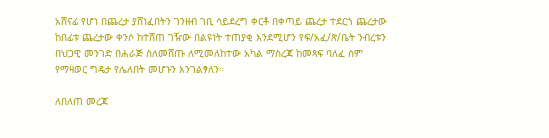አሸናፊ የሆነ በጨረታ ያሸነፈበትን ገንዘብ ገቢ ሳይደረግ ቀርቶ በቀጣይ ጨረታ ተደርጎ ጨረታው ከበፊቱ ጨረታው ቀንሶ ከተሸጠ ገዥው በልዩነት ተጠያቂ እንደሚሆን የፍ/አፈ/ጽ/ቤት ንብረቱን በህጋዊ መንገድ በሐራጅ ስለመሸጡ ለሚመለከተው አካል ማስረጃ ከመጻፍ ባለፈ ስም የማዛወር ግዴታ የሌለበት መሆኑን እንገልፃለን።

ለበለጠ መረጃ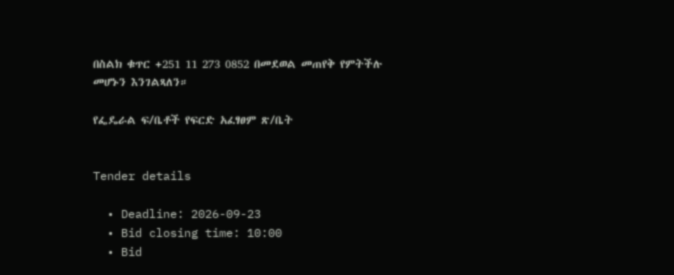በስልክ ቁጥር +251 11 273 0852 በመደወል መጠየቅ የምትችሉ መሆኑን እንገልጻለን።

የፌዴራል ፍ/ቤቶች የፍርድ አፈፃፀም ጽ/ቤት


Tender details

  • Deadline: 2026-09-23
  • Bid closing time: 10:00
  • Bid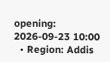opening: 2026-09-23 10:00
  • Region: Addis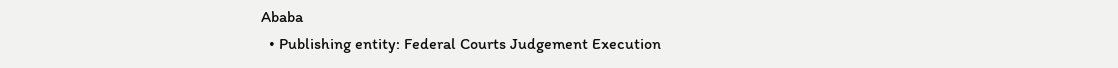Ababa
  • Publishing entity: Federal Courts Judgement Execution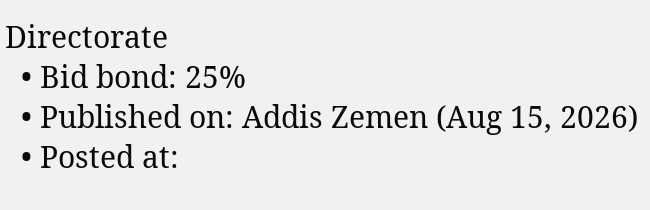Directorate
  • Bid bond: 25%
  • Published on: Addis Zemen (Aug 15, 2026)
  • Posted at: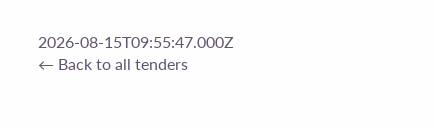2026-08-15T09:55:47.000Z
← Back to all tenders